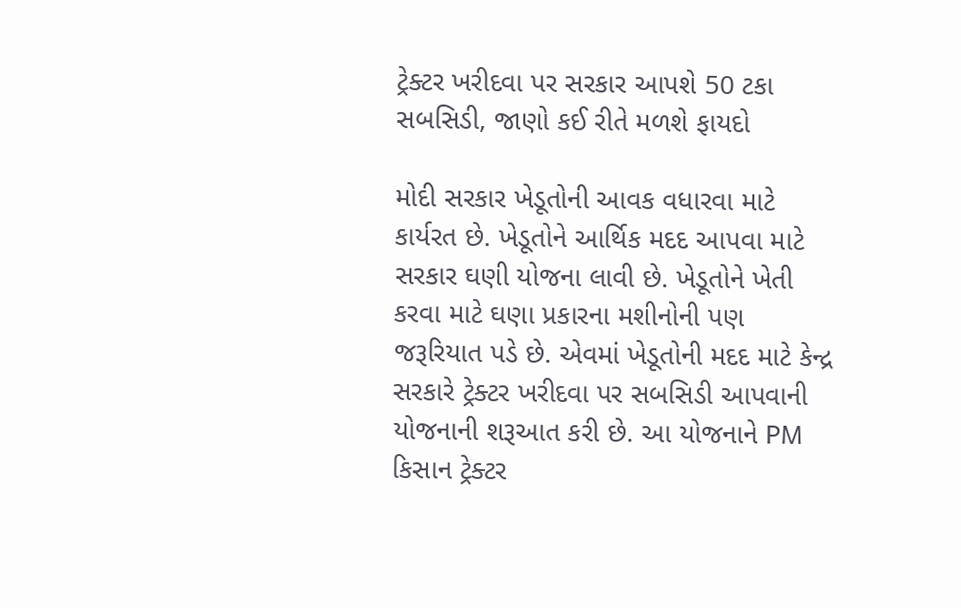ટ્રેક્ટર ખરીદવા પર સરકાર આપશે 50 ટકા સબસિડી, જાણો કઈ રીતે મળશે ફાયદો

મોદી સરકાર ખેડૂતોની આવક વધારવા માટે કાર્યરત છે. ખેડૂતોને આર્થિક મદદ આપવા માટે સરકાર ઘણી યોજના લાવી છે. ખેડૂતોને ખેતી કરવા માટે ઘણા પ્રકારના મશીનોની પણ જરૂરિયાત પડે છે. એવમાં ખેડૂતોની મદદ માટે કેન્દ્ર સરકારે ટ્રેક્ટર ખરીદવા પર સબસિડી આપવાની યોજનાની શરૂઆત કરી છે. આ યોજનાને PM કિસાન ટ્રેક્ટર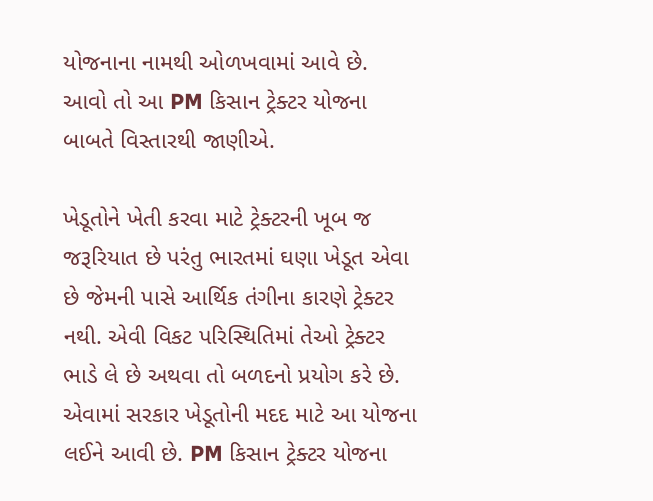યોજનાના નામથી ઓળખવામાં આવે છે. આવો તો આ PM કિસાન ટ્રેક્ટર યોજના બાબતે વિસ્તારથી જાણીએ.

ખેડૂતોને ખેતી કરવા માટે ટ્રેક્ટરની ખૂબ જ જરૂરિયાત છે પરંતુ ભારતમાં ઘણા ખેડૂત એવા છે જેમની પાસે આર્થિક તંગીના કારણે ટ્રેક્ટર નથી. એવી વિકટ પરિસ્થિતિમાં તેઓ ટ્રેક્ટર ભાડે લે છે અથવા તો બળદનો પ્રયોગ કરે છે. એવામાં સરકાર ખેડૂતોની મદદ માટે આ યોજના લઈને આવી છે. PM કિસાન ટ્રેક્ટર યોજના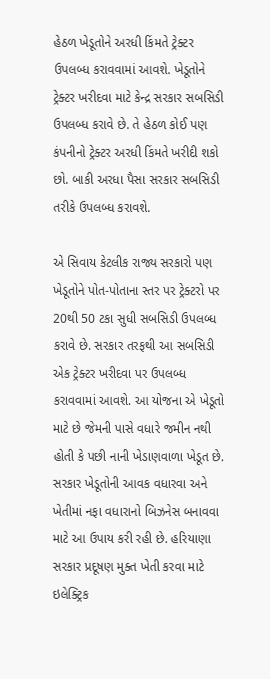હેઠળ ખેડૂતોને અરધી કિંમતે ટ્રેક્ટર ઉપલબ્ધ કરાવવામાં આવશે. ખેડૂતોને ટ્રેક્ટર ખરીદવા માટે કેન્દ્ર સરકાર સબસિડી ઉપલબ્ધ કરાવે છે. તે હેઠળ કોઈ પણ કંપનીનો ટ્રેક્ટર અરધી કિંમતે ખરીદી શકો છો. બાકી અરધા પૈસા સરકાર સબસિડી તરીકે ઉપલબ્ધ કરાવશે.

એ સિવાય કેટલીક રાજ્ય સરકારો પણ ખેડૂતોને પોત-પોતાના સ્તર પર ટ્રેક્ટરો પર 20થી 50 ટકા સુધી સબસિડી ઉપલબ્ધ કરાવે છે. સરકાર તરફથી આ સબસિડી એક ટ્રેક્ટર ખરીદવા પર ઉપલબ્ધ કરાવવામાં આવશે. આ યોજના એ ખેડૂતો માટે છે જેમની પાસે વધારે જમીન નથી હોતી કે પછી નાની ખેડાણવાળા ખેડૂત છે. સરકાર ખેડૂતોની આવક વધારવા અને ખેતીમાં નફા વધારાનો બિઝનેસ બનાવવા માટે આ ઉપાય કરી રહી છે. હરિયાણા સરકાર પ્રદૂષણ મુક્ત ખેતી કરવા માટે ઇલેક્ટ્રિક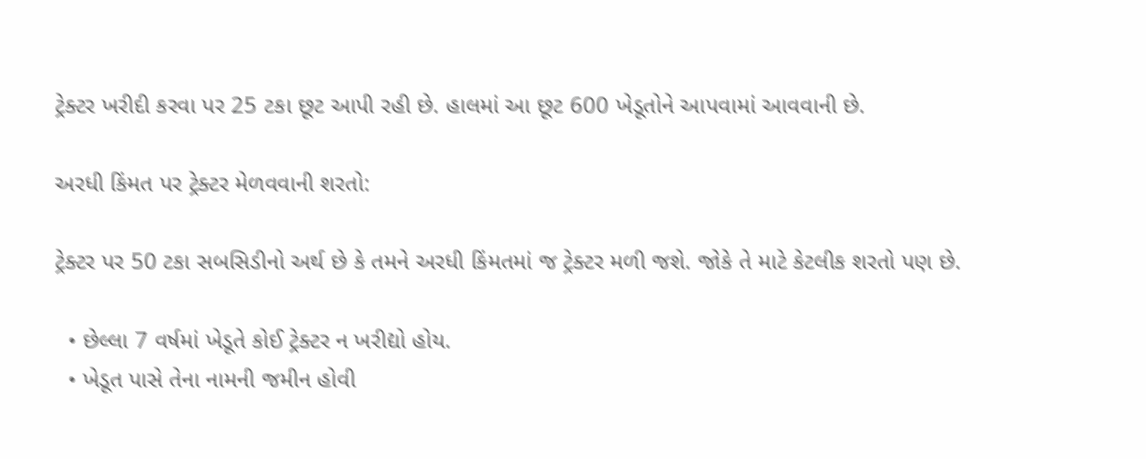ટ્રેક્ટર ખરીદી કરવા પર 25 ટકા છૂટ આપી રહી છે. હાલમાં આ છૂટ 600 ખેડૂતોને આપવામાં આવવાની છે.

અરધી કિંમત પર ટ્રેક્ટર મેળવવાની શરતો:

ટ્રેક્ટર પર 50 ટકા સબસિડીનો અર્થ છે કે તમને અરધી કિંમતમાં જ ટ્રેક્ટર મળી જશે. જોકે તે માટે કેટલીક શરતો પણ છે.

  • છેલ્લા 7 વર્ષમાં ખેડૂતે કોઈ ટ્રેક્ટર ન ખરીદ્યો હોય.
  • ખેડૂત પાસે તેના નામની જમીન હોવી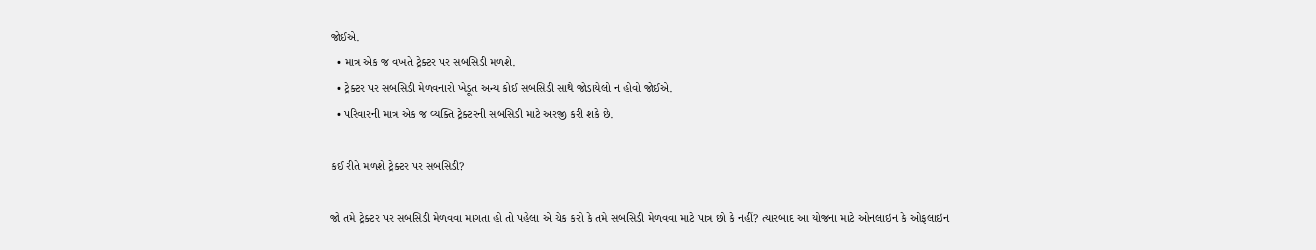જોઈએ.
  • માત્ર એક જ વખતે ટ્રેક્ટર પર સબસિડી મળશે.
  • ટ્રેક્ટર પર સબસિડી મેળવનારો ખેડૂત અન્ય કોઈ સબસિડી સાથે જોડાયેલો ન હોવો જોઈએ.
  • પરિવારની માત્ર એક જ વ્યક્તિ ટ્રેક્ટરની સબસિડી માટે અરજી કરી શકે છે.

કઈ રીતે મળશે ટ્રેક્ટર પર સબસિડી?

જો તમે ટ્રેક્ટર પર સબસિડી મેળવવા માગતા હો તો પહેલા એ ચેક કરો કે તમે સબસિડી મેળવવા માટે પાત્ર છો કે નહીં? ત્યારબાદ આ યોજના માટે ઓનલાઇન કે ઓફલાઇન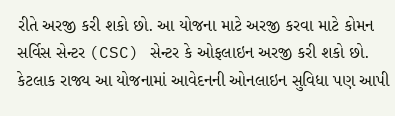રીતે અરજી કરી શકો છો. આ યોજના માટે અરજી કરવા માટે કોમન સર્વિસ સેન્ટર (CSC) સેન્ટર કે ઓફલાઇન અરજી કરી શકો છો. કેટલાક રાજ્ય આ યોજનામાં આવેદનની ઓનલાઇન સુવિધા પણ આપી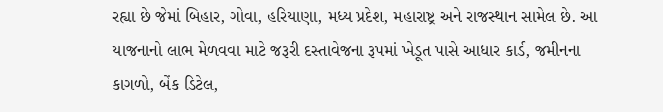રહ્યા છે જેમાં બિહાર, ગોવા, હરિયાણા, મધ્ય પ્રદેશ, મહારાષ્ટ્ર અને રાજસ્થાન સામેલ છે. આ યાજનાનો લાભ મેળવવા માટે જરૂરી દસ્તાવેજના રૂપમાં ખેડૂત પાસે આધાર કાર્ડ, જમીનના કાગળો, બેંક ડિટેલ,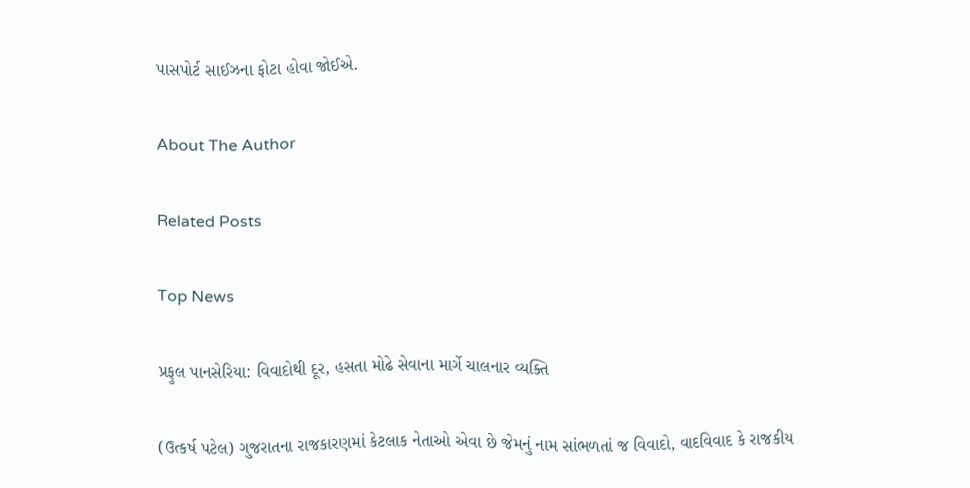પાસપોર્ટ સાઈઝના ફોટા હોવા જોઈએ.

About The Author

Related Posts

Top News

પ્રફુલ પાનસેરિયા: વિવાદોથી દૂર, હસતા મોઢે સેવાના માર્ગે ચાલનાર વ્યક્તિ

(ઉત્કર્ષ પટેલ) ગુજરાતના રાજકારણમાં કેટલાક નેતાઓ એવા છે જેમનું નામ સાંભળતાં જ વિવાદો, વાદવિવાદ કે રાજકીય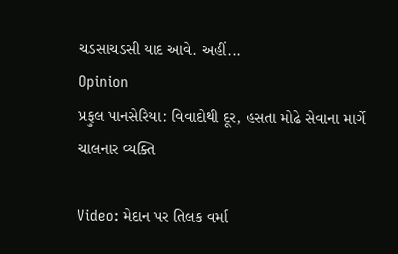ચડસાચડસી યાદ આવે. અહીં...
Opinion
પ્રફુલ પાનસેરિયા: વિવાદોથી દૂર, હસતા મોઢે સેવાના માર્ગે ચાલનાર વ્યક્તિ

Video: મેદાન પર તિલક વર્મા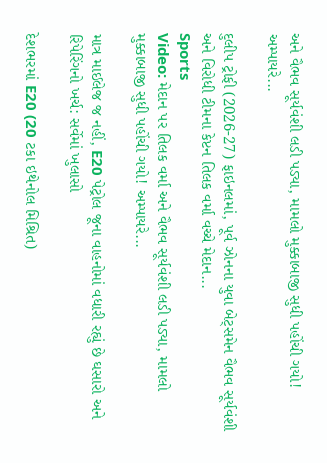અને વૈભવ સૂર્યવંશી લડી પડ્યા, મામલો મુક્કાબાજી સુધી પહોંચી ગયો! અમ્પાયરે...

દુલીપ ટ્રોફી (2026-27) ફાઇનલમાં, પૂર્વ ઝોનના યુવા બેટ્સમેન વૈભવ સૂર્યવંશી અને વિરોધી ટીમના કેપ્ટન તિલક વર્મા વચ્ચે મેદાન...
Sports
Video: મેદાન પર તિલક વર્મા અને વૈભવ સૂર્યવંશી લડી પડ્યા, મામલો મુક્કાબાજી સુધી પહોંચી ગયો! અમ્પાયરે...

માત્ર માઈલેજ જ નહીં, E20 પેટ્રોલ જૂના વાહનોમાં વધારી રહ્યું છે ઘસારો અને રિપેરિંગનો ખર્ચ: સર્વેમાં ખુલાસો

દેશભરમાં E20 (20 ટકા ઇથેનોલ મિશ્રિત)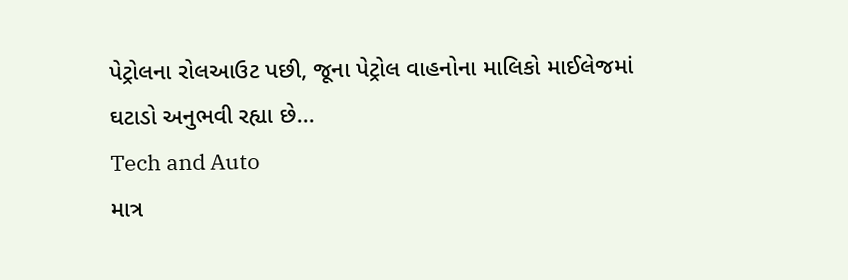પેટ્રોલના રોલઆઉટ પછી, જૂના પેટ્રોલ વાહનોના માલિકો માઈલેજમાં ઘટાડો અનુભવી રહ્યા છે...
Tech and Auto
માત્ર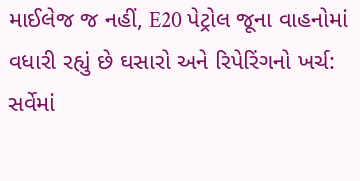માઈલેજ જ નહીં, E20 પેટ્રોલ જૂના વાહનોમાં વધારી રહ્યું છે ઘસારો અને રિપેરિંગનો ખર્ચ: સર્વેમાં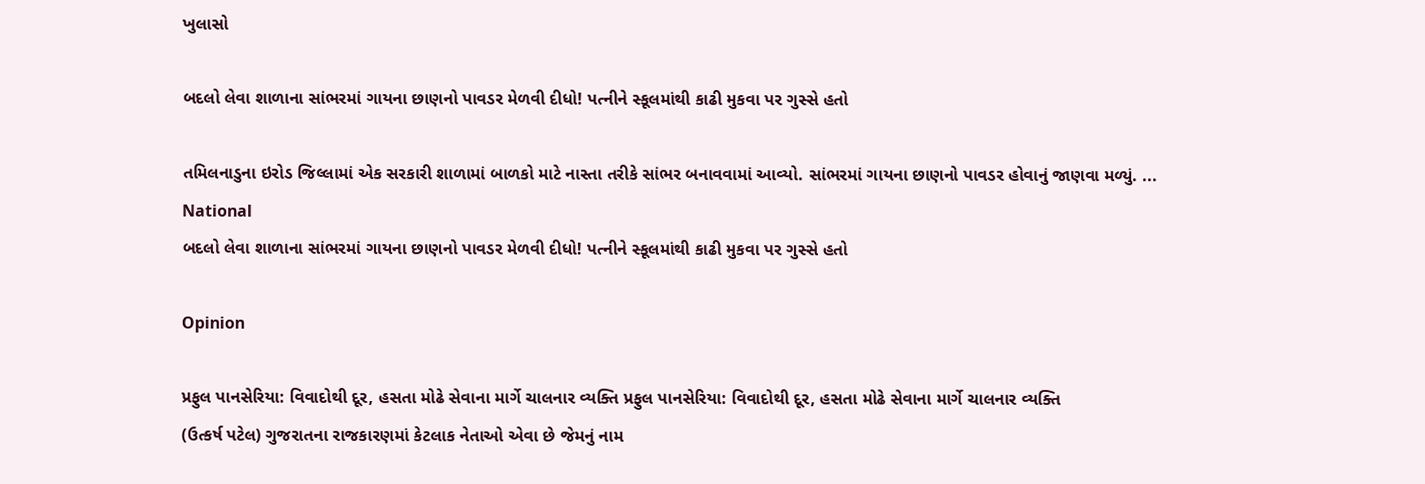ખુલાસો

બદલો લેવા શાળાના સાંભરમાં ગાયના છાણનો પાવડર મેળવી દીધો! પત્નીને સ્કૂલમાંથી કાઢી મુકવા પર ગુસ્સે હતો

તમિલનાડુના ઇરોડ જિલ્લામાં એક સરકારી શાળામાં બાળકો માટે નાસ્તા તરીકે સાંભર બનાવવામાં આવ્યો. સાંભરમાં ગાયના છાણનો પાવડર હોવાનું જાણવા મળ્યું. ...
National
બદલો લેવા શાળાના સાંભરમાં ગાયના છાણનો પાવડર મેળવી દીધો! પત્નીને સ્કૂલમાંથી કાઢી મુકવા પર ગુસ્સે હતો

Opinion

પ્રફુલ પાનસેરિયા: વિવાદોથી દૂર, હસતા મોઢે સેવાના માર્ગે ચાલનાર વ્યક્તિ પ્રફુલ પાનસેરિયા: વિવાદોથી દૂર, હસતા મોઢે સેવાના માર્ગે ચાલનાર વ્યક્તિ
(ઉત્કર્ષ પટેલ) ગુજરાતના રાજકારણમાં કેટલાક નેતાઓ એવા છે જેમનું નામ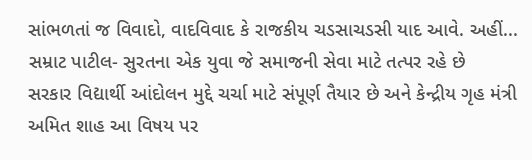સાંભળતાં જ વિવાદો, વાદવિવાદ કે રાજકીય ચડસાચડસી યાદ આવે. અહીં...
સમ્રાટ પાટીલ- સુરતના એક યુવા જે સમાજની સેવા માટે તત્પર રહે છે
સરકાર વિદ્યાર્થી આંદોલન મુદ્દે ચર્ચા માટે સંપૂર્ણ તૈયાર છે અને કેન્દ્રીય ગૃહ મંત્રી અમિત શાહ આ વિષય પર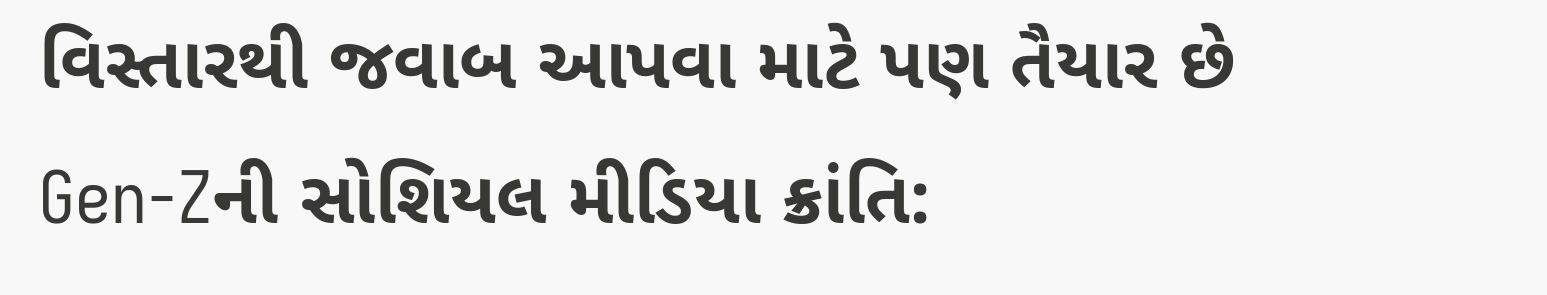વિસ્તારથી જવાબ આપવા માટે પણ તૈયાર છે
Gen-Zની સોશિયલ મીડિયા ક્રાંતિ: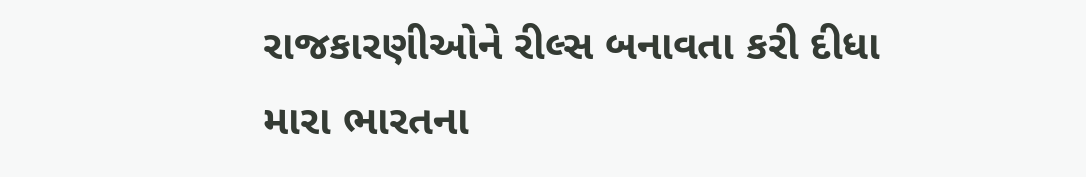રાજકારણીઓને રીલ્સ બનાવતા કરી દીધા
મારા ભારતના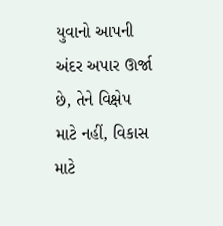યુવાનો આપની અંદર અપાર ઊર્જા છે, તેને વિક્ષેપ માટે નહીં, વિકાસ માટે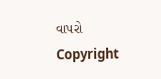વાપરો
Copyright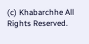(c) Khabarchhe All Rights Reserved.